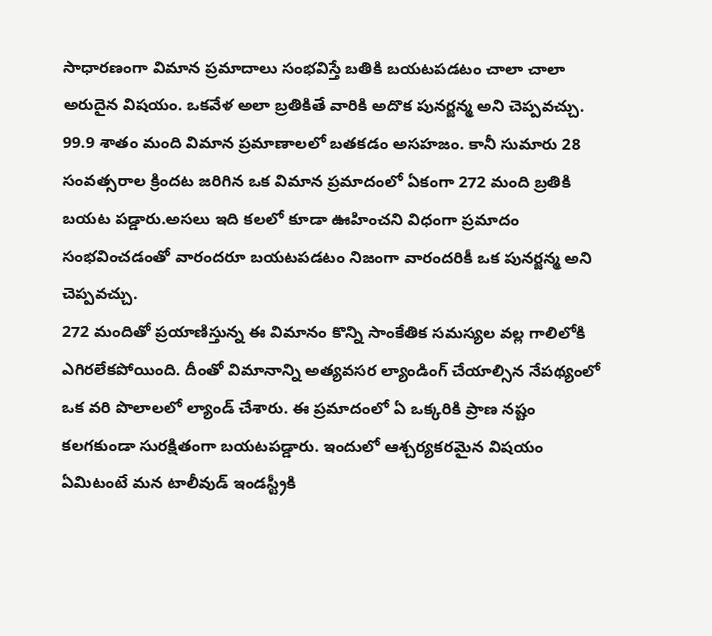సాధారణంగా విమాన ప్రమాదాలు సంభవిస్తే బతికి బయటపడటం చాలా చాలా అరుదైన విషయం. ఒకవేళ అలా బ్రతికితే వారికి అదొక పునర్జన్మ అని చెప్పవచ్చు. 99.9 శాతం మంది విమాన ప్రమాణాలలో బతకడం అసహజం. కానీ సుమారు 28 సంవత్సరాల క్రిందట జరిగిన ఒక విమాన ప్రమాదంలో ఏకంగా 272 మంది బ్రతికి బయట పడ్డారు.అసలు ఇది కలలో కూడా ఊహించని విధంగా ప్రమాదం సంభవించడంతో వారందరూ బయటపడటం నిజంగా వారందరికీ ఒక పునర్జన్మ అని చెప్పవచ్చు.
272 మందితో ప్రయాణిస్తున్న ఈ విమానం కొన్ని సాంకేతిక సమస్యల వల్ల గాలిలోకి ఎగిరలేకపోయింది. దీంతో విమానాన్ని అత్యవసర ల్యాండింగ్ చేయాల్సిన నేపథ్యంలో ఒక వరి పొలాలలో ల్యాండ్ చేశారు. ఈ ప్రమాదంలో ఏ ఒక్కరికి ప్రాణ నష్టం కలగకుండా సురక్షితంగా బయటపడ్డారు. ఇందులో ఆశ్చర్యకరమైన విషయం ఏమిటంటే మన టాలీవుడ్ ఇండస్ట్రీకి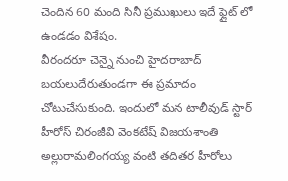చెందిన 60 మంది సినీ ప్రముఖులు ఇదే ఫ్లైట్ లో ఉండడం విశేషం.
వీరందరూ చెన్నై నుంచి హైదరాబాద్ బయలుదేరుతుండగా ఈ ప్రమాదం చోటుచేసుకుంది. ఇందులో మన టాలీవుడ్ స్టార్ హీరోస్ చిరంజీవి వెంకటేష్ విజయశాంతి అల్లురామలింగయ్య వంటి తదితర హీరోలు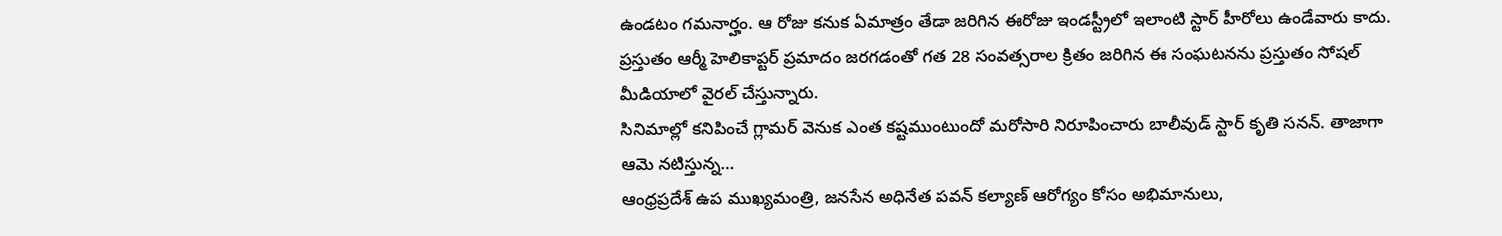ఉండటం గమనార్హం. ఆ రోజు కనుక ఏమాత్రం తేడా జరిగిన ఈరోజు ఇండస్ట్రీలో ఇలాంటి స్టార్ హీరోలు ఉండేవారు కాదు. ప్రస్తుతం ఆర్మీ హెలికాప్టర్ ప్రమాదం జరగడంతో గత 28 సంవత్సరాల క్రితం జరిగిన ఈ సంఘటనను ప్రస్తుతం సోషల్ మీడియాలో వైరల్ చేస్తున్నారు.
సినిమాల్లో కనిపించే గ్లామర్ వెనుక ఎంత కష్టముంటుందో మరోసారి నిరూపించారు బాలీవుడ్ స్టార్ కృతి సనన్. తాజాగా ఆమె నటిస్తున్న…
ఆంధ్రప్రదేశ్ ఉప ముఖ్యమంత్రి, జనసేన అధినేత పవన్ కల్యాణ్ ఆరోగ్యం కోసం అభిమానులు,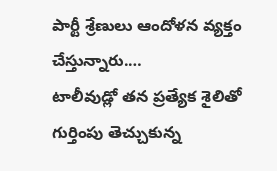పార్టీ శ్రేణులు ఆందోళన వ్యక్తం చేస్తున్నారు.…
టాలీవుడ్లో తన ప్రత్యేక శైలితో గుర్తింపు తెచ్చుకున్న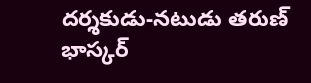దర్శకుడు-నటుడు తరుణ్ భాస్కర్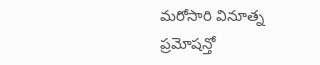మరోసారి వినూత్న ప్రమోషన్తో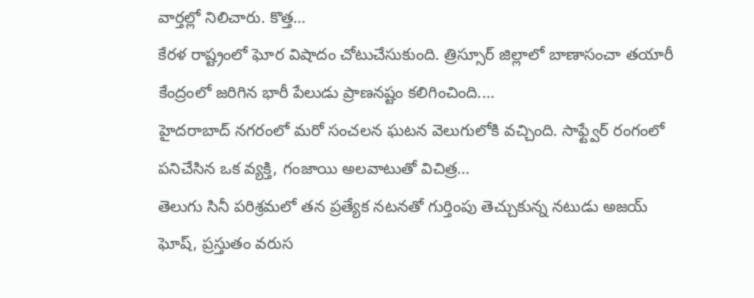వార్తల్లో నిలిచారు. కొత్త…
కేరళ రాష్ట్రంలో ఘోర విషాదం చోటుచేసుకుంది. త్రిస్సూర్ జిల్లాలో బాణాసంచా తయారీ కేంద్రంలో జరిగిన భారీ పేలుడు ప్రాణనష్టం కలిగించింది.…
హైదరాబాద్ నగరంలో మరో సంచలన ఘటన వెలుగులోకి వచ్చింది. సాఫ్ట్వేర్ రంగంలో పనిచేసిన ఒక వ్యక్తి, గంజాయి అలవాటుతో విచిత్ర…
తెలుగు సినీ పరిశ్రమలో తన ప్రత్యేక నటనతో గుర్తింపు తెచ్చుకున్న నటుడు అజయ్ ఘోష్, ప్రస్తుతం వరుస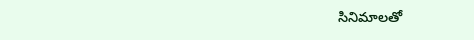సినిమాలతో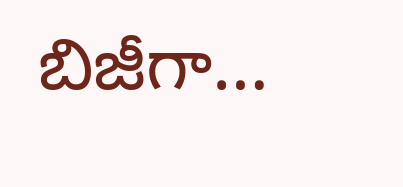బిజీగా…